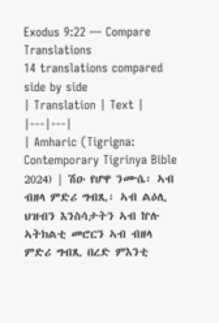Exodus 9:22 — Compare Translations
14 translations compared side by side
| Translation | Text |
|---|---|
| Amharic (Tigrigna: Contemporary Tigrinya Bible 2024) | ሽዑ የሆዋ ንሙሴ፡ ኣብ ብዘላ ምድሪ ግብጺ፡ ኣብ ልዕሊ ህዝብን እንስሳታትን ኣብ ኵሉ ኣትክልቲ መሮርን ኣብ ብዘላ ምድሪ ግብጺ በረድ ምእንቲ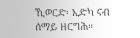ኺወርድ፡ ኢድካ ናብ ሰማይ ዘርግሕ።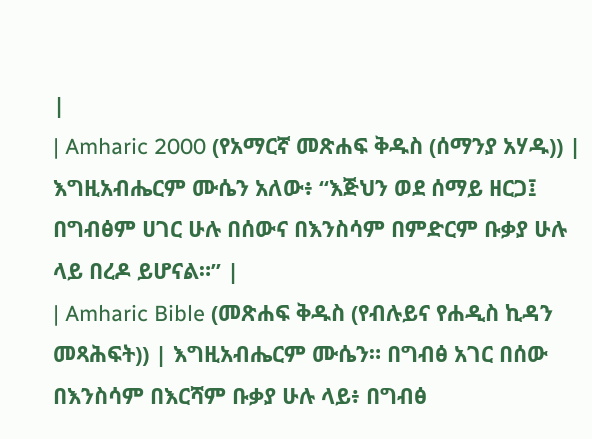|
| Amharic 2000 (የአማርኛ መጽሐፍ ቅዱስ (ሰማንያ አሃዱ)) | እግዚአብሔርም ሙሴን አለው፥ “እጅህን ወደ ሰማይ ዘርጋ፤ በግብፅም ሀገር ሁሉ በሰውና በእንስሳም በምድርም ቡቃያ ሁሉ ላይ በረዶ ይሆናል።” |
| Amharic Bible (መጽሐፍ ቅዱስ (የብሉይና የሐዲስ ኪዳን መጻሕፍት)) | እግዚአብሔርም ሙሴን። በግብፅ አገር በሰው በእንስሳም በእርሻም ቡቃያ ሁሉ ላይ፥ በግብፅ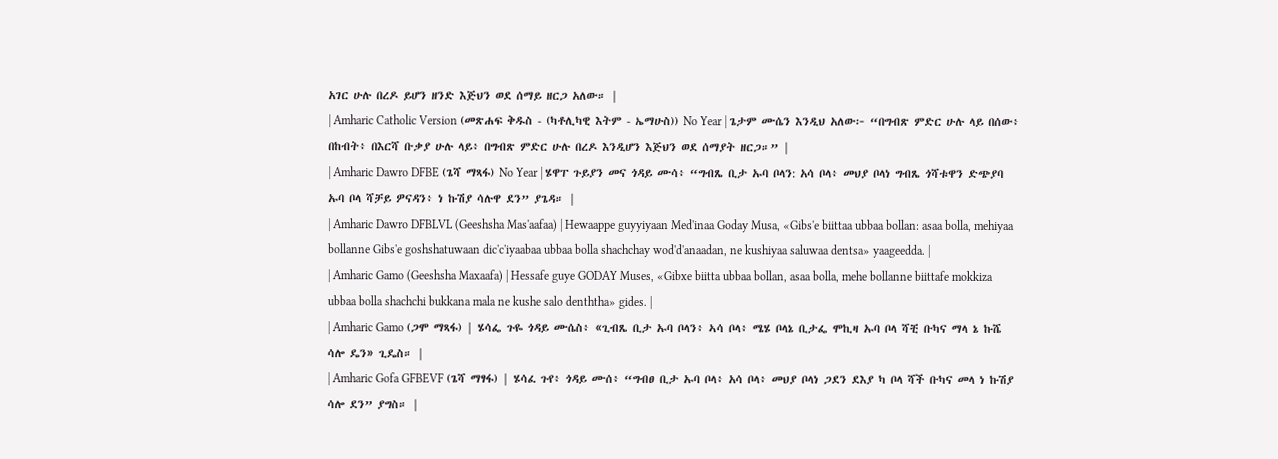አገር ሁሉ በረዶ ይሆን ዘንድ እጅህን ወደ ሰማይ ዘርጋ አለው። |
| Amharic Catholic Version (መጽሐፍ ቅዱስ - (ካቶሊካዊ እትም - ኤማሁስ)) No Year | ጌታም ሙሴን እንዲህ አለው፦ “በግብጽ ምድር ሁሉ ላይ በሰው፥ በከብት፥ በእርሻ ቡቃያ ሁሉ ላይ፥ በግብጽ ምድር ሁሉ በረዶ እንዲሆን እጅህን ወደ ሰማያት ዘርጋ።” |
| Amharic Dawro DFBE (ጌሻ ማጻፋ) No Year | ሄዋፐ ጉይያን መና ጎዳይ ሙሳ፥ “ግብጼ ቢታ ኡባ ቦላን: አሳ ቦላ፥ መህያ ቦላነ ግብጼ ጎሻቱዋን ድጭያባ ኡባ ቦላ ሻቻይ ዎናዳን፥ ነ ኩሽያ ሳሉዋ ደን” ያጌዳ። |
| Amharic Dawro DFBLVL (Geeshsha Mas'aafaa) | Hewaappe guyyiyaan Med'inaa Goday Musa, «Gibs'e biittaa ubbaa bollan: asaa bolla, mehiyaa bollanne Gibs'e goshshatuwaan dic'c'iyaabaa ubbaa bolla shachchay wod'd'anaadan, ne kushiyaa saluwaa dentsa» yaageedda. |
| Amharic Gamo (Geeshsha Maxaafa) | Hessafe guye GODAY Muses, «Gibxe biitta ubbaa bollan, asaa bolla, mehe bollanne biittafe mokkiza ubbaa bolla shachchi bukkana mala ne kushe salo denththa» gides. |
| Amharic Gamo (ጋሞ ማጻፋ) | ሄሳፌ ጉዬ ጎዳይ ሙሴስ፥ «ጊብጼ ቢታ ኡባ ቦላን፥ ኣሳ ቦላ፥ ሜሄ ቦላኔ ቢታፌ ሞኪዛ ኡባ ቦላ ሻቺ ቡካና ማላ ኔ ኩሼ ሳሎ ዴን» ጊዴስ። |
| Amharic Gofa GFBEVF (ጌሻ ማፃፋ) | ሄሳፈ ጉየ፥ ጎዳይ ሙሰ፥ “ግብፀ ቢታ ኡባ ቦላ፥ አሳ ቦላ፥ መህያ ቦላነ ጋደን ደእያ ካ ቦላ ሻች ቡካና መላ ነ ኩሽያ ሳሎ ደን” ያግስ። |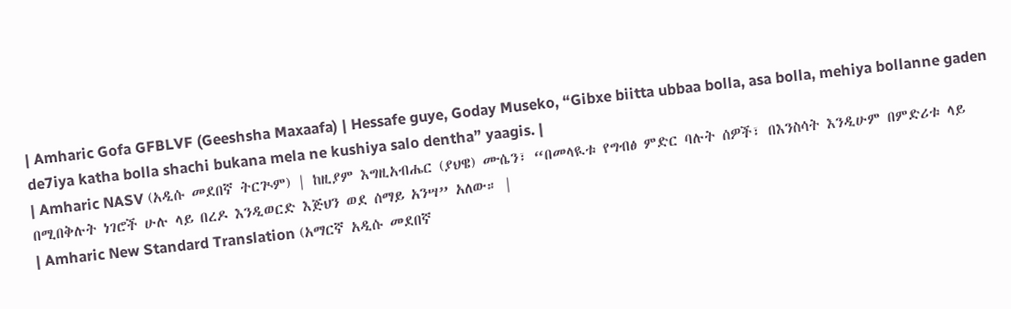| Amharic Gofa GFBLVF (Geeshsha Maxaafa) | Hessafe guye, Goday Museko, “Gibxe biitta ubbaa bolla, asa bolla, mehiya bollanne gaden de7iya katha bolla shachi bukana mela ne kushiya salo dentha” yaagis. |
| Amharic NASV (አዲሱ መደበኛ ትርጒም) | ከዚያም እግዚአብሔር (ያህዌ) ሙሴን፣ “በመላዪቱ የግብፅ ምድር ባሉት ሰዎች፣ በእንስሳት እንዲሁም በምድሪቱ ላይ በሚበቅሉት ነገሮች ሁሉ ላይ በረዶ እንዲወርድ እጅህን ወደ ሰማይ አንሣ” አለው። |
| Amharic New Standard Translation (አማርኛ አዲሱ መደበኛ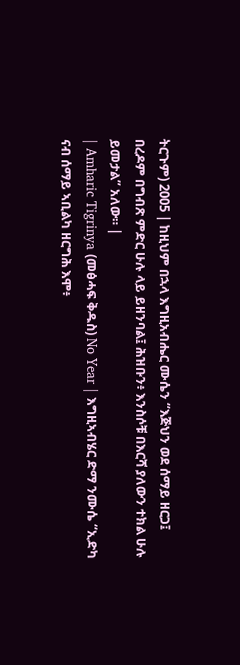ትርጉም) 2005 | ከዚህም በኋላ እግዚአብሔር ሙሴን “እጅህን ወደ ሰማይ ዘርጋ፤ በረዶም በግብጽ ምድር ሁሉ ላይ ይዘንባል፤ ሕዝቡን፥ እንስሶቹ በእርሻ ያለውን ተክል ሁሉ ይመታል” አለው። |
| Amharic Tigrinya (መፅሓፍ ቅዱስ) No Year | እግዚኣብሄር ድማ ንሙሴ “ኢድካ ናብ ሰማይ ኣቢልካ ዘርግሕ እሞ፥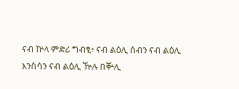ናብ ኵላ ምድሪ ግብፂ፥ ናብ ልዕሊ ሰብን ናብ ልዕሊ እንስሳን ናብ ልዕሊ ዅሉ በቝሊ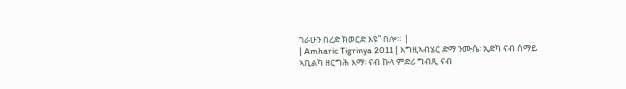ገራሁን በረድ ክወርድ እዩ” በሎ። |
| Amharic Tigrinya 2011 | እግዚኣብሄር ድማ ንሙሴ፡ ኢድካ ናብ ሰማይ ኣቢልካ ዘርግሕ እማ፡ ናብ ኩላ ምድሪ ግብጺ ናብ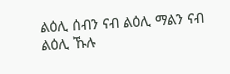ልዕሊ ሰብን ናብ ልዕሊ ማልን ናብ ልዕሊ ኹሉ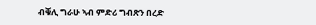ብቑሊ ግራሁ ኣብ ምድሪ ግብጽን በረድ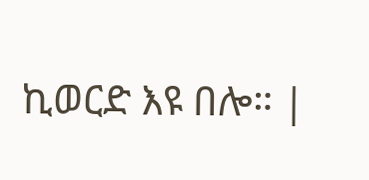ኪወርድ እዩ በሎ። |